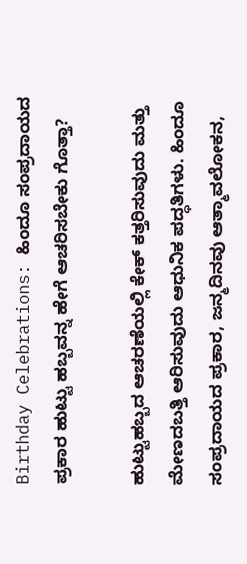Birthday Celebrations: ಹಿಂದೂ ಸಂಪ್ರದಾಯದ ಪ್ರಕಾರ ಹುಟ್ಟು ಹಬ್ಬವನ್ನ ಹೇಗೆ ಆಚರಿಸಬೇಕು ಗೊತ್ತಾ?

ಹುಟ್ಟುಹಬ್ಬದ ಆಚರಣೆಯಲ್ಲಿ ಕೇಕ್ ಕತ್ತರಿಸುವುದು ಮತ್ತು ಮೇಣದಬತ್ತಿ ಆರಿಸುವುದು ಆಧುನಿಕ ಪದ್ಧತಿಗಳು. ಹಿಂದೂ ಸಂಪ್ರದಾಯದ ಪ್ರಕಾರ, ಜನ್ಮದಿನವು ಆತ್ಮಾವಲೋಕನ,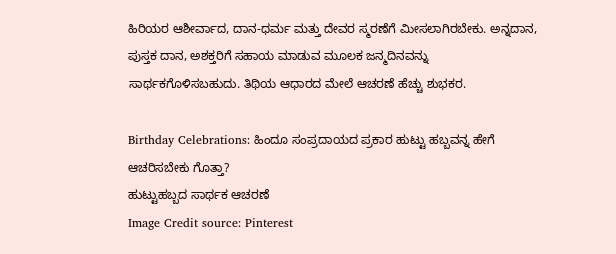ಹಿರಿಯರ ಆಶೀರ್ವಾದ, ದಾನ-ಧರ್ಮ ಮತ್ತು ದೇವರ ಸ್ಮರಣೆಗೆ ಮೀಸಲಾಗಿರಬೇಕು. ಅನ್ನದಾನ, ಪುಸ್ತಕ ದಾನ, ಅಶಕ್ತರಿಗೆ ಸಹಾಯ ಮಾಡುವ ಮೂಲಕ ಜನ್ಮದಿನವನ್ನು ಸಾರ್ಥಕಗೊಳಿಸಬಹುದು. ತಿಥಿಯ ಆಧಾರದ ಮೇಲೆ ಆಚರಣೆ ಹೆಚ್ಚು ಶುಭಕರ.

Birthday Celebrations: ಹಿಂದೂ ಸಂಪ್ರದಾಯದ ಪ್ರಕಾರ ಹುಟ್ಟು ಹಬ್ಬವನ್ನ ಹೇಗೆ ಆಚರಿಸಬೇಕು ಗೊತ್ತಾ?
ಹುಟ್ಟುಹಬ್ಬದ ಸಾರ್ಥಕ ಆಚರಣೆ
Image Credit source: Pinterest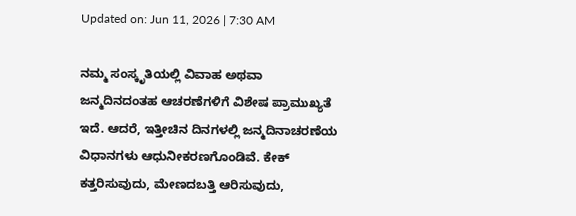Updated on: Jun 11, 2026 | 7:30 AM

ನಮ್ಮ ಸಂಸ್ಕೃತಿಯಲ್ಲಿ ವಿವಾಹ ಅಥವಾ ಜನ್ಮದಿನದಂತಹ ಆಚರಣೆಗಳಿಗೆ ವಿಶೇಷ ಪ್ರಾಮುಖ್ಯತೆ ಇದೆ. ಆದರೆ, ಇತ್ತೀಚಿನ ದಿನಗಳಲ್ಲಿ ಜನ್ಮದಿನಾಚರಣೆಯ ವಿಧಾನಗಳು ಆಧುನೀಕರಣಗೊಂಡಿವೆ. ಕೇಕ್ ಕತ್ತರಿಸುವುದು, ಮೇಣದಬತ್ತಿ ಆರಿಸುವುದು,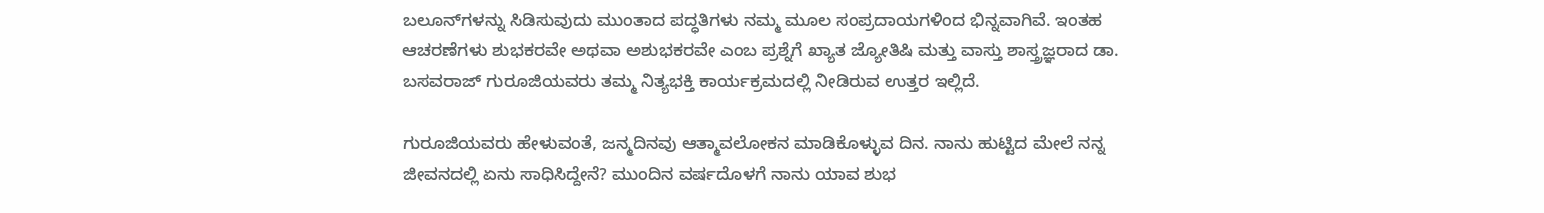ಬಲೂನ್‌ಗಳನ್ನು ಸಿಡಿಸುವುದು ಮುಂತಾದ ಪದ್ಧತಿಗಳು ನಮ್ಮ ಮೂಲ ಸಂಪ್ರದಾಯಗಳಿಂದ ಭಿನ್ನವಾಗಿವೆ. ಇಂತಹ ಆಚರಣೆಗಳು ಶುಭಕರವೇ ಅಥವಾ ಅಶುಭಕರವೇ ಎಂಬ ಪ್ರಶ್ನೆಗೆ ಖ್ಯಾತ ಜ್ಯೋತಿಷಿ ಮತ್ತು ವಾಸ್ತು ಶಾಸ್ತ್ರಜ್ಞರಾದ ಡಾ. ಬಸವರಾಜ್ ಗುರೂಜಿಯವರು ತಮ್ಮ ನಿತ್ಯಭಕ್ತಿ ಕಾರ್ಯಕ್ರಮದಲ್ಲಿ ನೀಡಿರುವ ಉತ್ತರ ಇಲ್ಲಿದೆ.

ಗುರೂಜಿಯವರು ಹೇಳುವಂತೆ, ಜನ್ಮದಿನವು ಆತ್ಮಾವಲೋಕನ ಮಾಡಿಕೊಳ್ಳುವ ದಿನ. ನಾನು ಹುಟ್ಟಿದ ಮೇಲೆ ನನ್ನ ಜೀವನದಲ್ಲಿ ಏನು ಸಾಧಿಸಿದ್ದೇನೆ? ಮುಂದಿನ ವರ್ಷದೊಳಗೆ ನಾನು ಯಾವ ಶುಭ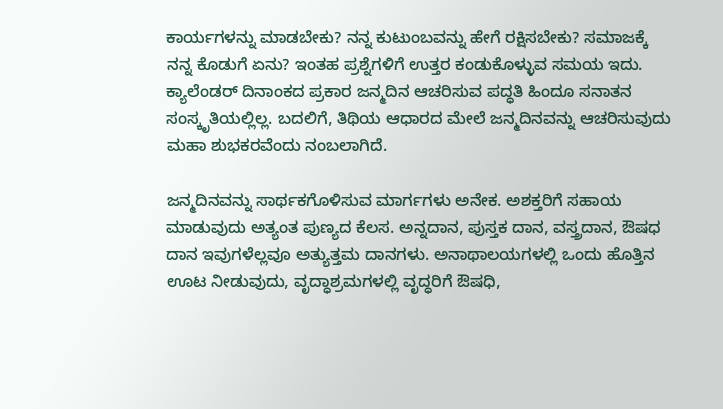ಕಾರ್ಯಗಳನ್ನು ಮಾಡಬೇಕು? ನನ್ನ ಕುಟುಂಬವನ್ನು ಹೇಗೆ ರಕ್ಷಿಸಬೇಕು? ಸಮಾಜಕ್ಕೆ ನನ್ನ ಕೊಡುಗೆ ಏನು? ಇಂತಹ ಪ್ರಶ್ನೆಗಳಿಗೆ ಉತ್ತರ ಕಂಡುಕೊಳ್ಳುವ ಸಮಯ ಇದು. ಕ್ಯಾಲೆಂಡರ್ ದಿನಾಂಕದ ಪ್ರಕಾರ ಜನ್ಮದಿನ ಆಚರಿಸುವ ಪದ್ಧತಿ ಹಿಂದೂ ಸನಾತನ ಸಂಸ್ಕೃತಿಯಲ್ಲಿಲ್ಲ. ಬದಲಿಗೆ, ತಿಥಿಯ ಆಧಾರದ ಮೇಲೆ ಜನ್ಮದಿನವನ್ನು ಆಚರಿಸುವುದು ಮಹಾ ಶುಭಕರವೆಂದು ನಂಬಲಾಗಿದೆ.

ಜನ್ಮದಿನವನ್ನು ಸಾರ್ಥಕಗೊಳಿಸುವ ಮಾರ್ಗಗಳು ಅನೇಕ. ಅಶಕ್ತರಿಗೆ ಸಹಾಯ ಮಾಡುವುದು ಅತ್ಯಂತ ಪುಣ್ಯದ ಕೆಲಸ. ಅನ್ನದಾನ, ಪುಸ್ತಕ ದಾನ, ವಸ್ತ್ರದಾನ, ಔಷಧ ದಾನ ಇವುಗಳೆಲ್ಲವೂ ಅತ್ಯುತ್ತಮ ದಾನಗಳು. ಅನಾಥಾಲಯಗಳಲ್ಲಿ ಒಂದು ಹೊತ್ತಿನ ಊಟ ನೀಡುವುದು, ವೃದ್ಧಾಶ್ರಮಗಳಲ್ಲಿ ವೃದ್ಧರಿಗೆ ಔಷಧಿ,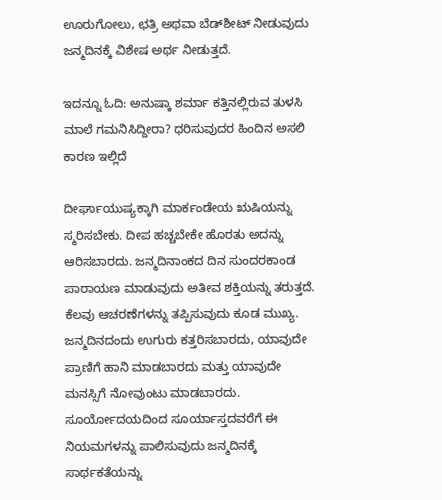ಊರುಗೋಲು, ಛತ್ರಿ ಅಥವಾ ಬೆಡ್‌ಶೀಟ್ ನೀಡುವುದು ಜನ್ಮದಿನಕ್ಕೆ ವಿಶೇಷ ಅರ್ಥ ನೀಡುತ್ತದೆ.

ಇದನ್ನೂ ಓದಿ: ಅನುಷ್ಕಾ ಶರ್ಮಾ ಕತ್ತಿನಲ್ಲಿರುವ ತುಳಸಿ ಮಾಲೆ ಗಮನಿಸಿದ್ದೀರಾ? ಧರಿಸುವುದರ ಹಿಂದಿನ ಅಸಲಿ ಕಾರಣ ಇಲ್ಲಿದೆ

ದೀರ್ಘಾಯುಷ್ಯಕ್ಕಾಗಿ ಮಾರ್ಕಂಡೇಯ ಋಷಿಯನ್ನು ಸ್ಮರಿಸಬೇಕು. ದೀಪ ಹಚ್ಚಬೇಕೇ ಹೊರತು ಅದನ್ನು ಆರಿಸಬಾರದು. ಜನ್ಮದಿನಾಂಕದ ದಿನ ಸುಂದರಕಾಂಡ ಪಾರಾಯಣ ಮಾಡುವುದು ಅತೀವ ಶಕ್ತಿಯನ್ನು ತರುತ್ತದೆ. ಕೆಲವು ಆಚರಣೆಗಳನ್ನು ತಪ್ಪಿಸುವುದು ಕೂಡ ಮುಖ್ಯ. ಜನ್ಮದಿನದಂದು ಉಗುರು ಕತ್ತರಿಸಬಾರದು, ಯಾವುದೇ ಪ್ರಾಣಿಗೆ ಹಾನಿ ಮಾಡಬಾರದು ಮತ್ತು ಯಾವುದೇ ಮನಸ್ಸಿಗೆ ನೋವುಂಟು ಮಾಡಬಾರದು. ಸೂರ್ಯೋದಯದಿಂದ ಸೂರ್ಯಾಸ್ತದವರೆಗೆ ಈ ನಿಯಮಗಳನ್ನು ಪಾಲಿಸುವುದು ಜನ್ಮದಿನಕ್ಕೆ ಸಾರ್ಥಕತೆಯನ್ನು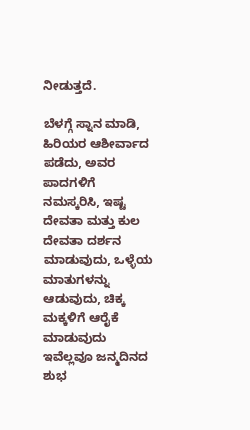ನೀಡುತ್ತದೆ.

ಬೆಳಗ್ಗೆ ಸ್ನಾನ ಮಾಡಿ, ಹಿರಿಯರ ಆಶೀರ್ವಾದ ಪಡೆದು, ಅವರ ಪಾದಗಳಿಗೆ ನಮಸ್ಕರಿಸಿ, ಇಷ್ಟ ದೇವತಾ ಮತ್ತು ಕುಲ ದೇವತಾ ದರ್ಶನ ಮಾಡುವುದು, ಒಳ್ಳೆಯ ಮಾತುಗಳನ್ನು ಆಡುವುದು, ಚಿಕ್ಕ ಮಕ್ಕಳಿಗೆ ಆರೈಕೆ ಮಾಡುವುದು ಇವೆಲ್ಲವೂ ಜನ್ಮದಿನದ ಶುಭ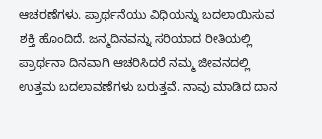ಆಚರಣೆಗಳು. ಪ್ರಾರ್ಥನೆಯು ವಿಧಿಯನ್ನು ಬದಲಾಯಿಸುವ ಶಕ್ತಿ ಹೊಂದಿದೆ. ಜನ್ಮದಿನವನ್ನು ಸರಿಯಾದ ರೀತಿಯಲ್ಲಿ ಪ್ರಾರ್ಥನಾ ದಿನವಾಗಿ ಆಚರಿಸಿದರೆ ನಮ್ಮ ಜೀವನದಲ್ಲಿ ಉತ್ತಮ ಬದಲಾವಣೆಗಳು ಬರುತ್ತವೆ. ನಾವು ಮಾಡಿದ ದಾನ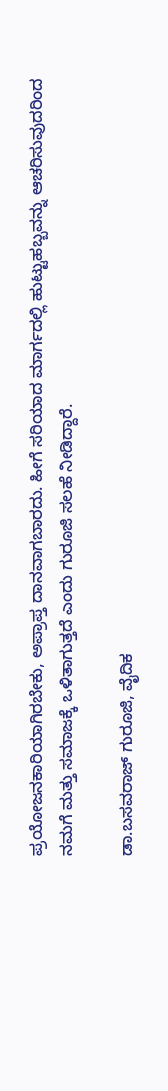ಪ್ರಯೋಜನಕಾರಿಯಾಗಿರಬೇಕು, ಅಪ್ರಾಪ್ತ ದಾನವಾಗಬಾರದು. ಹೀಗೆ ಸರಿಯಾದ ಮಾರ್ಗದಲ್ಲಿ ಹುಟ್ಟುಹಬ್ಬವನ್ನು ಆಚರಿಸುವುದರಿಂದ ನಮಗೆ ಮತ್ತು ಸಮಾಜಕ್ಕೆ ಒಳಿತಾಗುತ್ತದೆ ಎಂದು ಗುರೂಜಿ ಸಲಹೆ ನೀಡಿದ್ದಾರೆ.

ಡಾ.ಬಸವರಾಜ್ ಗುರೂಜಿ, ವೈದಿಕ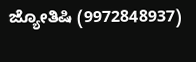ಜ್ಯೋತಿಷಿ (9972848937)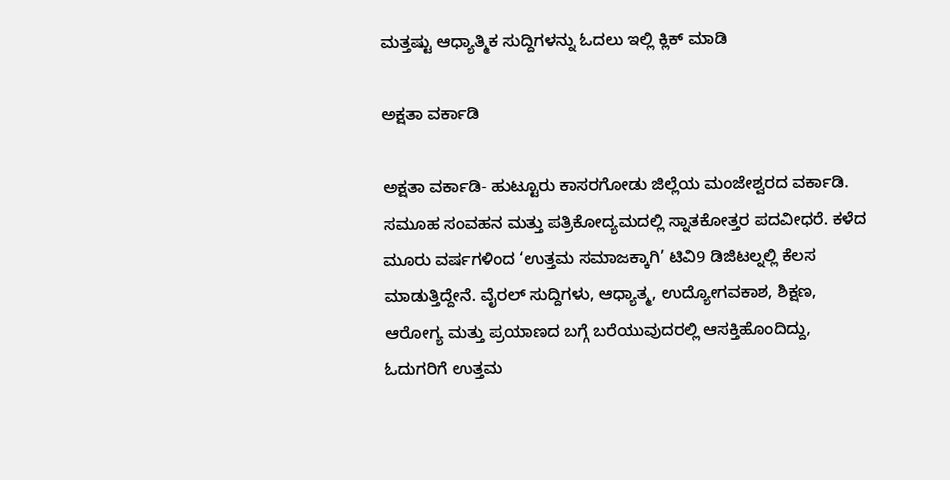ಮತ್ತಷ್ಟು ಆಧ್ಯಾತ್ಮಿಕ ಸುದ್ದಿಗಳನ್ನು ಓದಲು ಇಲ್ಲಿ ಕ್ಲಿಕ್ ಮಾಡಿ

ಅಕ್ಷತಾ ವರ್ಕಾಡಿ

ಅಕ್ಷತಾ ವರ್ಕಾಡಿ- ಹುಟ್ಟೂರು ಕಾಸರಗೋಡು ಜಿಲ್ಲೆಯ ಮಂಜೇಶ್ವರದ ವರ್ಕಾಡಿ. ಸಮೂಹ ಸಂವಹನ ಮತ್ತು ಪತ್ರಿಕೋದ್ಯಮದಲ್ಲಿ ಸ್ನಾತಕೋತ್ತರ ಪದವೀಧರೆ. ಕಳೆದ ಮೂರು ವರ್ಷಗಳಿಂದ ‘ಉತ್ತಮ ಸಮಾಜಕ್ಕಾಗಿ’ ಟಿವಿ9 ಡಿಜಿಟಲ್ನಲ್ಲಿ ಕೆಲಸ ಮಾಡುತ್ತಿದ್ದೇನೆ. ವೈರಲ್ ಸುದ್ದಿಗಳು, ಆಧ್ಯಾತ್ಮ, ಉದ್ಯೋಗವಕಾಶ, ಶಿಕ್ಷಣ, ಆರೋಗ್ಯ ಮತ್ತು ಪ್ರಯಾಣದ ಬಗ್ಗೆ ಬರೆಯುವುದರಲ್ಲಿ ಆಸಕ್ತಿಹೊಂದಿದ್ದು, ಓದುಗರಿಗೆ ಉತ್ತಮ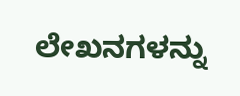ಲೇಖನಗಳನ್ನು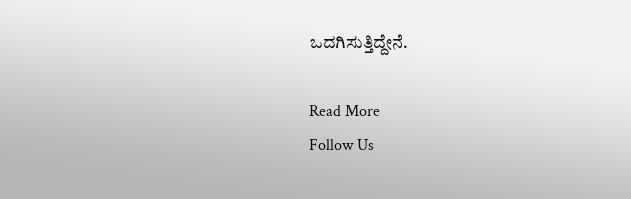ಒದಗಿಸುತ್ತಿದ್ದೇನೆ.

Read More
Follow Us